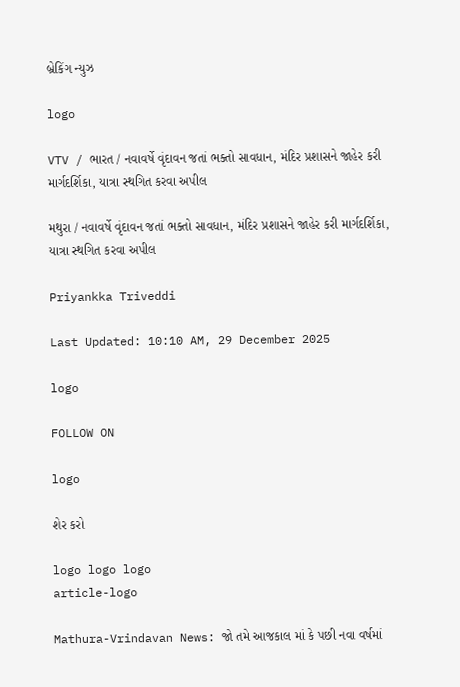બ્રેકિંગ ન્યુઝ

logo

VTV / ભારત / નવાવર્ષે વૃંદાવન જતાં ભક્તો સાવધાન, મંદિર પ્રશાસને જાહેર કરી માર્ગદર્શિકા, યાત્રા સ્થગિત કરવા અપીલ

મથુરા / નવાવર્ષે વૃંદાવન જતાં ભક્તો સાવધાન, મંદિર પ્રશાસને જાહેર કરી માર્ગદર્શિકા, યાત્રા સ્થગિત કરવા અપીલ

Priyankka Triveddi

Last Updated: 10:10 AM, 29 December 2025

logo

FOLLOW ON

logo

શેર કરો

logo logo logo
article-logo

Mathura-Vrindavan News: જો તમે આજકાલ માં કે પછી નવા વર્ષમાં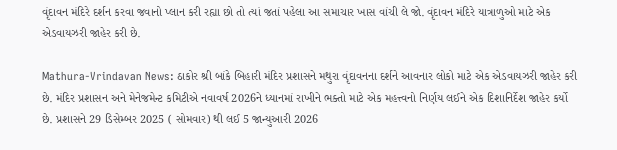વૃંદાવન મંદિરે દર્શન કરવા જવાનો પ્લાન કરી રહ્યા છો તો ત્યાં જતાં પહેલા આ સમાચાર ખાસ વાંચી લે જો. વૃંદાવન મંદિરે યાત્રાળુઓ માટે એક એડવાયઝરી જાહેર કરી છે.

Mathura-Vrindavan News: ઠાકોર શ્રી બાંકે બિહારી મંદિર પ્રશાસને મથુરા વૃંદાવનના દર્શને આવનાર લોકો માટે એક એડવાયઝરી જાહેર કરી છે. મંદિર પ્રશાસન અને મેનેજમેન્ટ કમિટીએ નવાવર્ષ 2026ને ધ્યાનમાં રાખીને ભક્તો માટે એક મહત્ત્વનો નિર્ણય લઈને એક દિશાનિર્દેશ જાહેર કર્યો છે. પ્રશાસને 29 ડિસેમ્બર 2025 ( સોમવાર) થી લઈ 5 જાન્યુઆરી 2026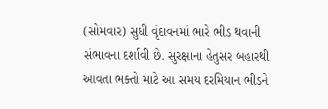(સોમવાર) સુધી વૃંદાવનમાં ભારે ભીડ થવાની સંભાવના દર્શાવી છે. સુરક્ષાના હેતુસર બહારથી આવતા ભક્તો માટે આ સમય દરમિયાન ભીડને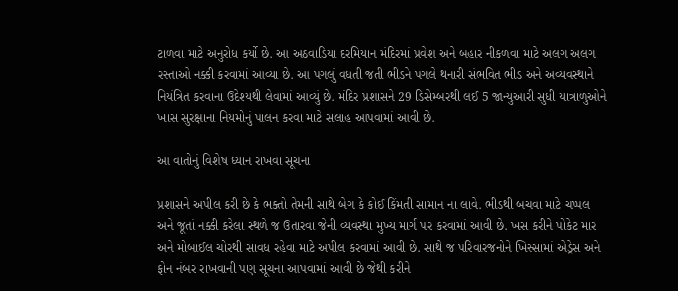ટાળવા માટે અનુરોધ કર્યો છે. આ અઠવાડિયા દરમિયાન મંદિરમાં પ્રવેશ અને બહાર નીકળવા માટે અલગ અલગ રસ્તાઓ નક્કી કરવામાં આવ્યા છે. આ પગલું વધતી જતી ભીડને પગલે થનારી સંભવિત ભીડ અને અવ્યવસ્થાને નિયંત્રિત કરવાના ઉદેશ્યથી લેવામાં આવ્યું છે. મંદિર પ્રશાસને 29 ડિસેમ્બરથી લઈ 5 જાન્યુઆરી સુધી યાત્રાળુઓને ખાસ સુરક્ષાના નિયમોનું પાલન કરવા માટે સલાહ આપવામાં આવી છે.

આ વાતોનું વિશેષ ધ્યાન રાખવા સૂચના

પ્રશાસને અપીલ કરી છે કે ભક્તો તેમની સાથે બેગ કે કોઈ કિંમતી સામાન ના લાવે. ભીડથી બચવા માટે ચપ્પલ અને જૂતાં નક્કી કરેલા સ્થળે જ ઉતારવા જેની વ્યવસ્થા મુખ્ય માર્ગ પર કરવામાં આવી છે. ખસ કરીને પોકેટ માર અને મોબાઈલ ચોરથી સાવધ રહેવા માટે અપીલ કરવામાં આવી છે. સાથે જ પરિવારજનોને ખિસ્સામાં એડ્રેસ અને ફોન નંબર રાખવાની પણ સૂચના આપવામાં આવી છે જેથી કરીને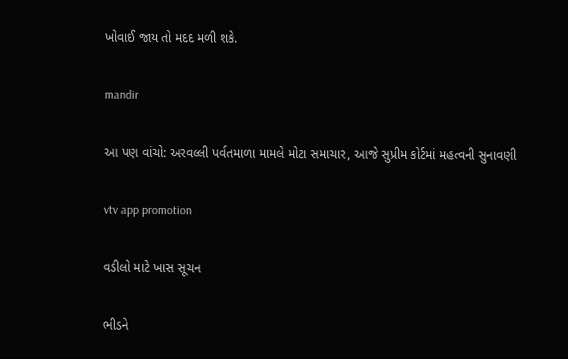ખોવાઈ જાય તો મદદ મળી શકે.

mandir

આ પણ વાંચો: અરવલ્લી પર્વતમાળા મામલે મોટા સમાચાર, આજે સુપ્રીમ કોર્ટમાં મહત્વની સુનાવણી

vtv app promotion

વડીલો માટે ખાસ સૂચન

ભીડને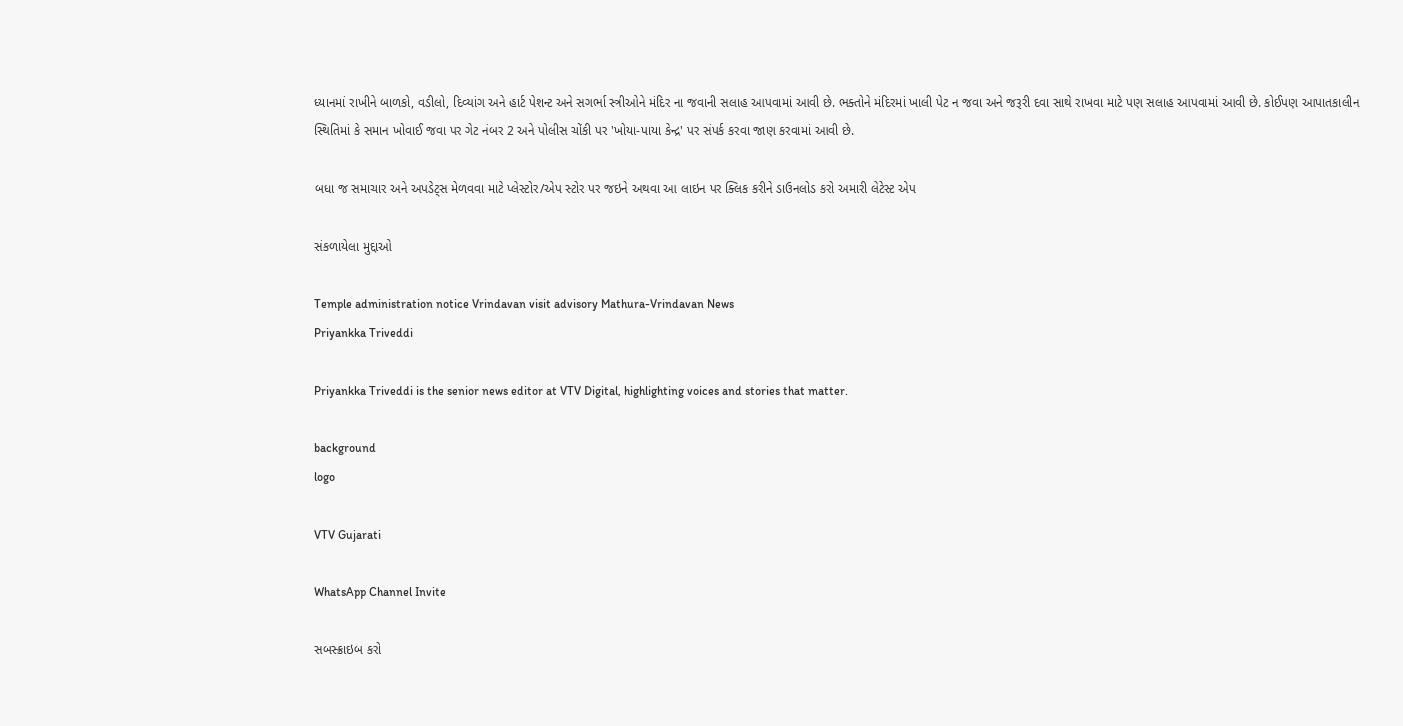ધ્યાનમાં રાખીને બાળકો, વડીલો, દિવ્યાંગ અને હાર્ટ પેશન્ટ અને સગર્ભા સ્ત્રીઓને મંદિર ના જવાની સલાહ આપવામાં આવી છે. ભક્તોને મંદિરમાં ખાલી પેટ ન જવા અને જરૂરી દવા સાથે રાખવા માટે પણ સલાહ આપવામાં આવી છે. કોઈપણ આપાતકાલીન સ્થિતિમાં કે સમાન ખોવાઈ જવા પર ગેટ નંબર 2 અને પોલીસ ચોંકી પર 'ખોયા-પાયા કેન્દ્ર' પર સંપર્ક કરવા જાણ કરવામાં આવી છે.

બધા જ સમાચાર અને અપડેટ્સ મેળવવા માટે પ્લેસ્ટોર/એપ સ્ટોર પર જઇને અથવા આ લાઇન પર ક્લિક કરીને ડાઉનલોડ કરો અમારી લેટેસ્ટ એપ

સંકળાયેલા મુદ્દાઓ

Temple administration notice Vrindavan visit advisory Mathura-Vrindavan News
Priyankka Triveddi

Priyankka Triveddi is the senior news editor at VTV Digital, highlighting voices and stories that matter.

background
logo

VTV Gujarati

WhatsApp Channel Invite

સબસ્ક્રાઇબ કરો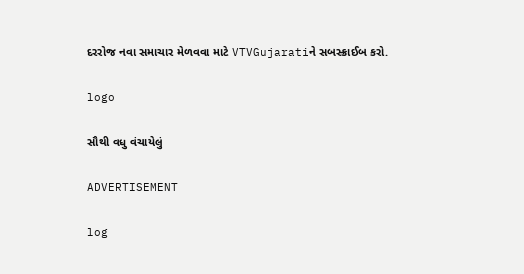દરરોજ નવા સમાચાર મેળવવા માટે VTVGujaratiને સબસ્ક્રાઈબ કરો.

logo

સૌથી વધુ વંચાયેલું

ADVERTISEMENT

log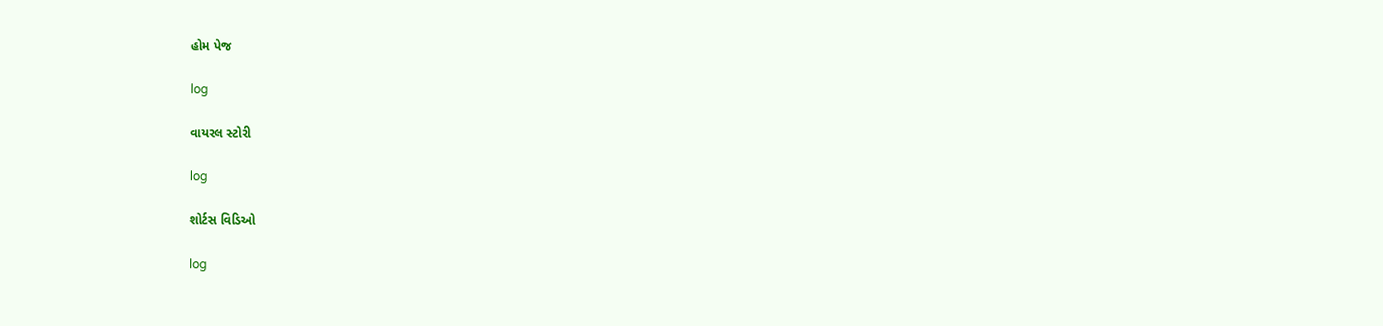હોમ પેજ

log

વાયરલ સ્ટોરી

log

શોર્ટસ વિડિઓ

log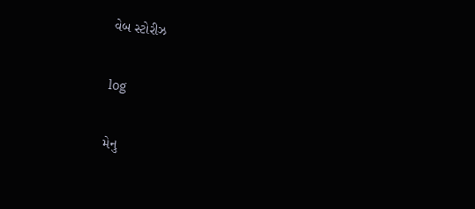વેબ સ્ટોરીઝ

log

મેનુ